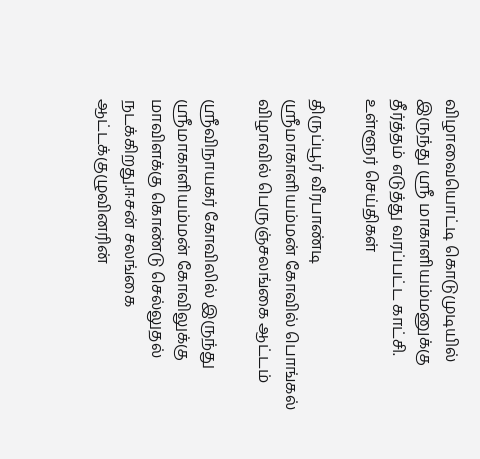விழாவையொட்டி கொடுமுடியில் இருந்து ஸ்ரீ மாகாளியம்மனுக்கு தீர்த்தம் எடுத்து வரப்பட்ட காட்சி.
உள்ளூர் செய்திகள்

திருப்பூர் வீரபாண்டி ஸ்ரீமாகாளியம்மன் கோவில் பொங்கல் விழாவில் பெருஞ்சலங்கை ஆட்டம்

ஸ்ரீவிநாயகர் கோவிலில் இருந்து ஸ்ரீமாகாளியம்மன் கோவிலுக்கு மாவிளக்கு கொண்டு செல்லுதல் நடக்கிறது.ஈசன் சலங்கை ஆட்டக்குழுவினரின்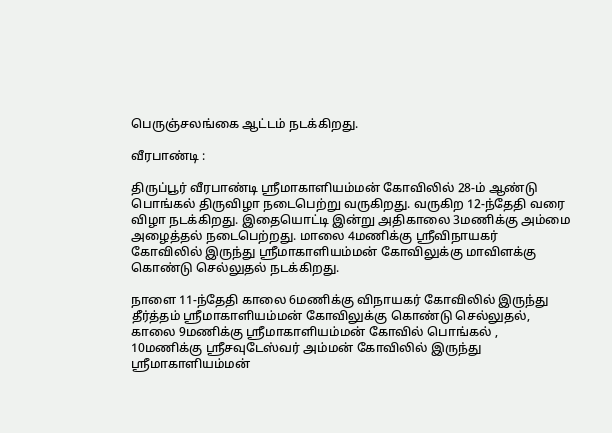பெருஞ்சலங்கை ஆட்டம் நடக்கிறது.

வீரபாண்டி :

திருப்பூர் வீரபாண்டி ஸ்ரீமாகாளியம்மன் கோவிலில் 28-ம் ஆண்டு பொங்கல் திருவிழா நடைபெற்று வருகிறது. வருகிற 12-ந்தேதி வரை விழா நடக்கிறது. இதையொட்டி இன்று அதிகாலை 3மணிக்கு அம்மை அழைத்தல் நடைபெற்றது. மாலை 4மணிக்கு ஸ்ரீவிநாயகர் கோவிலில் இருந்து ஸ்ரீமாகாளியம்மன் கோவிலுக்கு மாவிளக்கு கொண்டு செல்லுதல் நடக்கிறது.

நாளை 11-ந்தேதி காலை 6மணிக்கு விநாயகர் கோவிலில் இருந்து தீர்த்தம் ஸ்ரீமாகாளியம்மன் கோவிலுக்கு கொண்டு செல்லுதல், காலை 9மணிக்கு ஸ்ரீமாகாளியம்மன் கோவில் பொங்கல் , 10மணிக்கு ஸ்ரீசவுடேஸ்வர் அம்மன் கோவிலில் இருந்து ஸ்ரீமாகாளியம்மன்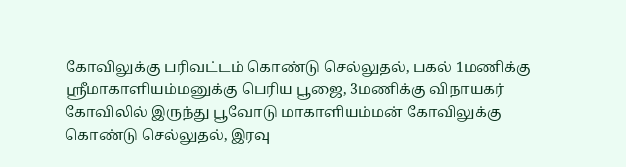கோவிலுக்கு பரிவட்டம் கொண்டு செல்லுதல், பகல் 1மணிக்கு ஸ்ரீமாகாளியம்மனுக்கு பெரிய பூஜை, 3மணிக்கு விநாயகர் கோவிலில் இருந்து பூவோடு மாகாளியம்மன் கோவிலுக்கு கொண்டு செல்லுதல், இரவு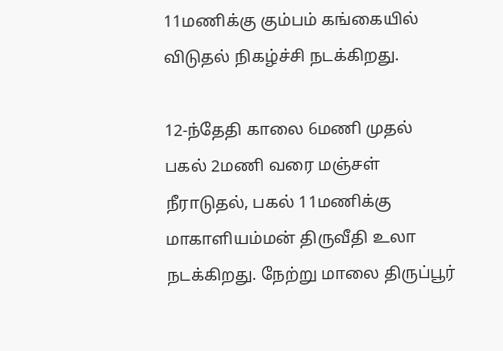11மணிக்கு கும்பம் கங்கையில் விடுதல் நிகழ்ச்சி நடக்கிறது.

12-ந்தேதி காலை 6மணி முதல் பகல் 2மணி வரை மஞ்சள் நீராடுதல், பகல் 11மணிக்கு மாகாளியம்மன் திருவீதி உலா நடக்கிறது. நேற்று மாலை திருப்பூர்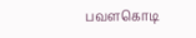பவளகொடி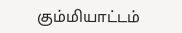கும்மியாட்டம்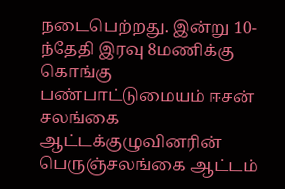நடைபெற்றது. இன்று 10-ந்தேதி இரவு 8மணிக்கு கொங்கு பண்பாட்டுமையம் ஈசன் சலங்கை ஆட்டக்குழுவினரின் பெருஞ்சலங்கை ஆட்டம்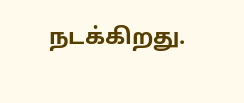நடக்கிறது.